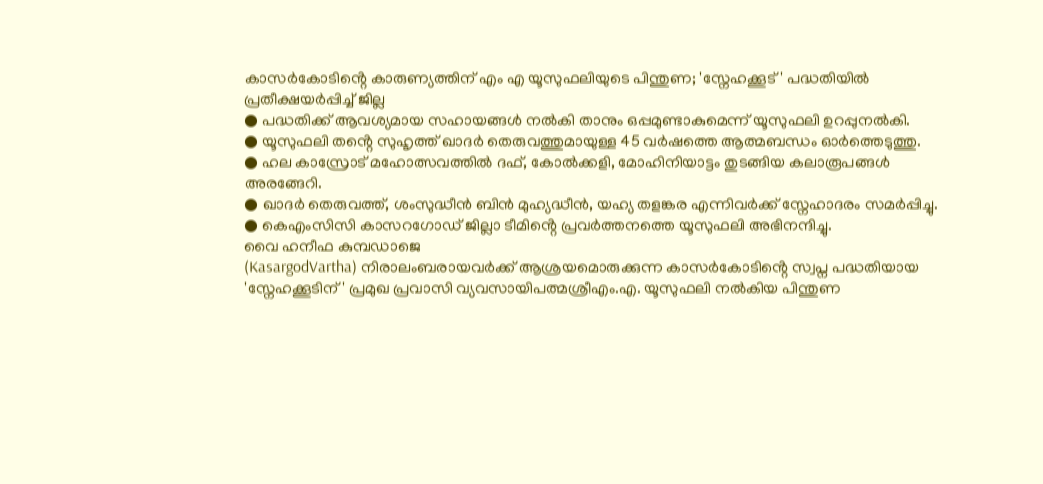കാസർകോടിൻ്റെ കാരുണ്യത്തിന് എം എ യൂസുഫലിയുടെ പിന്തുണ; 'സ്നേഹക്കൂട്' പദ്ധതിയിൽ പ്രതീക്ഷയർപ്പിച്ച് ജില്ല
● പദ്ധതിക്ക് ആവശ്യമായ സഹായങ്ങൾ നൽകി താനും ഒപ്പമുണ്ടാകുമെന്ന് യൂസുഫലി ഉറപ്പുനൽകി.
● യൂസുഫലി തൻ്റെ സുഹൃത്ത് ഖാദർ തെരുവത്തുമായുള്ള 45 വർഷത്തെ ആത്മബന്ധം ഓർത്തെടുത്തു.
● ഹല കാസ്രോട് മഹോത്സവത്തിൽ ദഫ്, കോൽക്കളി, മോഹിനിയാട്ടം തുടങ്ങിയ കലാരൂപങ്ങൾ അരങ്ങേറി.
● ഖാദർ തെരുവത്ത്, ശംസുദ്ധീൻ ബിൻ മുഹ്യദ്ധീൻ, യഹ്യ തളങ്കര എന്നിവർക്ക് സ്നേഹാദരം സമർപ്പിച്ചു.
● കെഎംസിസി കാസറഗോഡ് ജില്ലാ ടീമിൻ്റെ പ്രവർത്തനത്തെ യൂസുഫലി അഭിനന്ദിച്ചു.
വൈ ഹനീഫ കുമ്പഡാജെ
(KasargodVartha) നിരാലംബരായവർക്ക് ആശ്രയമൊരുക്കുന്ന കാസർകോടിൻ്റെ സ്വപ്ന പദ്ധതിയായ 'സ്നേഹക്കൂടിന്' പ്രമുഖ പ്രവാസി വ്യവസായിപത്മശ്രീഎം.എ. യൂസുഫലി നൽകിയ പിന്തുണ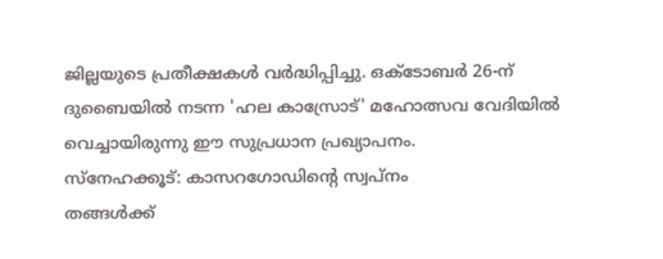ജില്ലയുടെ പ്രതീക്ഷകൾ വർദ്ധിപ്പിച്ചു. ഒക്ടോബർ 26-ന് ദുബൈയിൽ നടന്ന 'ഹല കാസ്രോട്' മഹോത്സവ വേദിയിൽ വെച്ചായിരുന്നു ഈ സുപ്രധാന പ്രഖ്യാപനം.
സ്നേഹക്കൂട്: കാസറഗോഡിൻ്റെ സ്വപ്നം
തങ്ങൾക്ക്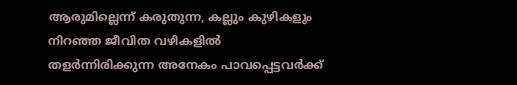ആരുമില്ലെന്ന് കരുതുന്ന, കല്ലും കുഴികളും നിറഞ്ഞ ജീവിത വഴികളിൽ തളർന്നിരിക്കുന്ന അനേകം പാവപ്പെട്ടവർക്ക്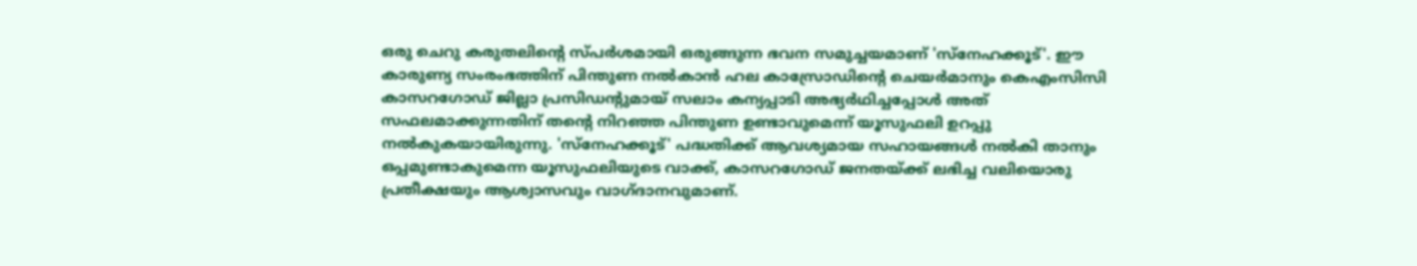ഒരു ചെറു കരുതലിൻ്റെ സ്പർശമായി ഒരുങ്ങുന്ന ഭവന സമുച്ചയമാണ് 'സ്നേഹക്കൂട്'. ഈ കാരുണ്യ സംരംഭത്തിന് പിന്തുണ നൽകാൻ ഹല കാസ്രോഡിൻ്റെ ചെയർമാനും കെഎംസിസി കാസറഗോഡ് ജില്ലാ പ്രസിഡന്റുമായ് സലാം കന്യപ്പാടി അഭ്യർഥിച്ചപ്പോൾ അത് സഫലമാക്കുന്നതിന് തന്റെ നിറഞ്ഞ പിന്തുണ ഉണ്ടാവുമെന്ന് യൂസുഫലി ഉറപ്പു നൽകുകയായിരുന്നു. 'സ്നേഹക്കൂട്' പദ്ധതിക്ക് ആവശ്യമായ സഹായങ്ങൾ നൽകി താനും ഒപ്പമുണ്ടാകുമെന്ന യൂസുഫലിയുടെ വാക്ക്, കാസറഗോഡ് ജനതയ്ക്ക് ലഭിച്ച വലിയൊരു പ്രതീക്ഷയും ആശ്വാസവും വാഗ്ദാനവുമാണ്.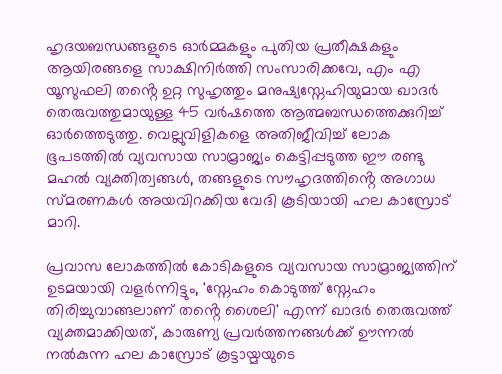ഹൃദയബന്ധങ്ങളുടെ ഓർമ്മകളും പുതിയ പ്രതീക്ഷകളും
ആയിരങ്ങളെ സാക്ഷിനിർത്തി സംസാരിക്കവേ, എം എ യൂസുഫലി തൻ്റെ ഉറ്റ സുഹൃത്തും മനുഷ്യസ്നേഹിയുമായ ഖാദർ തെരുവത്തുമായുള്ള 45 വർഷത്തെ ആത്മബന്ധത്തെക്കുറിച്ച് ഓർത്തെടുത്തു. വെല്ലുവിളികളെ അതിജീവിച്ച് ലോക ഭൂപടത്തിൽ വ്യവസായ സാമ്രാജ്യം കെട്ടിപ്പടുത്ത ഈ രണ്ടു മഹൽ വ്യക്തിത്വങ്ങൾ, തങ്ങളുടെ സൗഹൃദത്തിൻ്റെ അഗാധ സ്മരണകൾ അയവിറക്കിയ വേദി കൂടിയായി ഹല കാസ്രോട് മാറി.

പ്രവാസ ലോകത്തിൽ കോടികളുടെ വ്യവസായ സാമ്രാജ്യത്തിന് ഉടമയായി വളർന്നിട്ടും, 'സ്നേഹം കൊടുത്ത് സ്നേഹം തിരിച്ചുവാങ്ങലാണ് തൻ്റെ ശൈലി' എന്ന് ഖാദർ തെരുവത്ത് വ്യക്തമാക്കിയത്, കാരുണ്യ പ്രവർത്തനങ്ങൾക്ക് ഊന്നൽ നൽകുന്ന ഹല കാസ്രോട് കൂട്ടായ്മയുടെ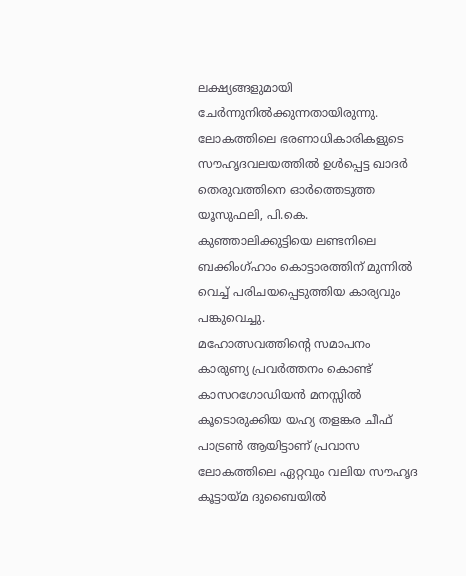ലക്ഷ്യങ്ങളുമായി ചേർന്നുനിൽക്കുന്നതായിരുന്നു. ലോകത്തിലെ ഭരണാധികാരികളുടെ സൗഹൃദവലയത്തിൽ ഉൾപ്പെട്ട ഖാദർ തെരുവത്തിനെ ഓർത്തെടുത്ത യൂസുഫലി, പി.കെ. കുഞ്ഞാലിക്കുട്ടിയെ ലണ്ടനിലെ ബക്കിംഗ്ഹാം കൊട്ടാരത്തിന് മുന്നിൽ വെച്ച് പരിചയപ്പെടുത്തിയ കാര്യവും പങ്കുവെച്ചു.
മഹോത്സവത്തിൻ്റെ സമാപനം
കാരുണ്യ പ്രവർത്തനം കൊണ്ട് കാസറഗോഡിയൻ മനസ്സിൽ കൂടൊരുക്കിയ യഹ്യ തളങ്കര ചീഫ് പാട്രൺ ആയിട്ടാണ് പ്രവാസ ലോകത്തിലെ ഏറ്റവും വലിയ സൗഹൃദ കൂട്ടായ്മ ദുബൈയിൽ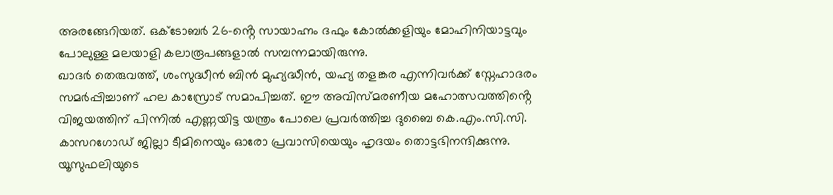അരങ്ങേറിയത്. ഒക്ടോബർ 26-ൻ്റെ സായാഹ്നം ദഫും കോൽക്കളിയും മോഹിനിയാട്ടവും പോലുള്ള മലയാളി കലാരൂപങ്ങളാൽ സമ്പന്നമായിരുന്നു.
ഖാദർ തെരുവത്ത്, ശംസുദ്ധീൻ ബിൻ മുഹ്യദ്ധീൻ, യഹ്യ തളങ്കര എന്നിവർക്ക് സ്നേഹാദരം സമർപ്പിച്ചാണ് ഹല കാസ്രോട് സമാപിച്ചത്. ഈ അവിസ്മരണീയ മഹോത്സവത്തിൻ്റെ വിജയത്തിന് പിന്നിൽ എണ്ണയിട്ട യന്ത്രം പോലെ പ്രവർത്തിച്ച ദുബൈ കെ.എം.സി.സി. കാസറഗോഡ് ജില്ലാ ടീമിനെയും ഓരോ പ്രവാസിയെയും ഹൃദയം തൊട്ടഭിനന്ദിക്കുന്നു. യൂസുഫലിയുടെ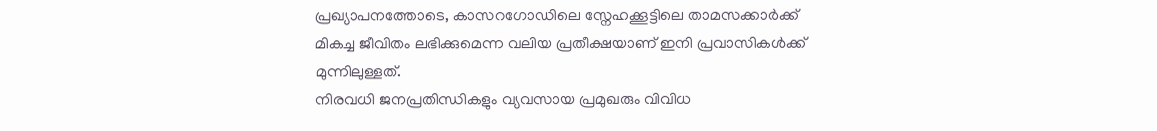പ്രഖ്യാപനത്തോടെ, കാസറഗോഡിലെ സ്നേഹക്കൂട്ടിലെ താമസക്കാർക്ക് മികച്ച ജീവിതം ലഭിക്കുമെന്ന വലിയ പ്രതീക്ഷയാണ് ഇനി പ്രവാസികൾക്ക് മുന്നിലുള്ളത്.
നിരവധി ജനപ്രതിന്ധികളും വ്യവസായ പ്രമുഖരും വിവിധ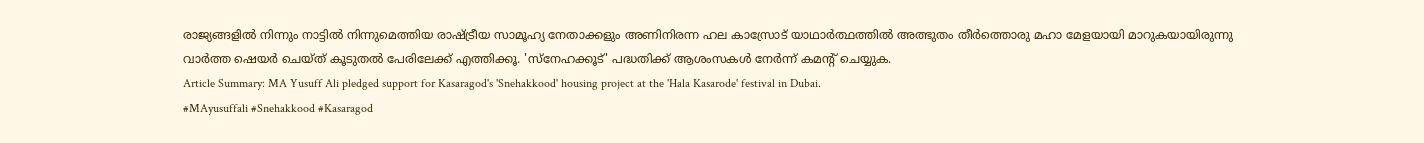രാജ്യങ്ങളിൽ നിന്നും നാട്ടിൽ നിന്നുമെത്തിയ രാഷ്ട്രീയ സാമൂഹ്യ നേതാക്കളും അണിനിരന്ന ഹല കാസ്രോട് യാഥാർത്ഥത്തിൽ അത്ഭുതം തീർത്തൊരു മഹാ മേളയായി മാറുകയായിരുന്നു
വാർത്ത ഷെയർ ചെയ്ത് കൂടുതൽ പേരിലേക്ക് എത്തിക്കൂ. 'സ്നേഹക്കൂട്' പദ്ധതിക്ക് ആശംസകൾ നേർന്ന് കമൻ്റ് ചെയ്യുക.
Article Summary: MA Yusuff Ali pledged support for Kasaragod's 'Snehakkood' housing project at the 'Hala Kasarode' festival in Dubai.
#MAyusuffali #Snehakkood #Kasaragod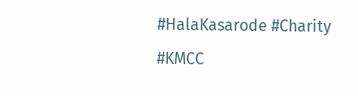#HalaKasarode #Charity #KMCC